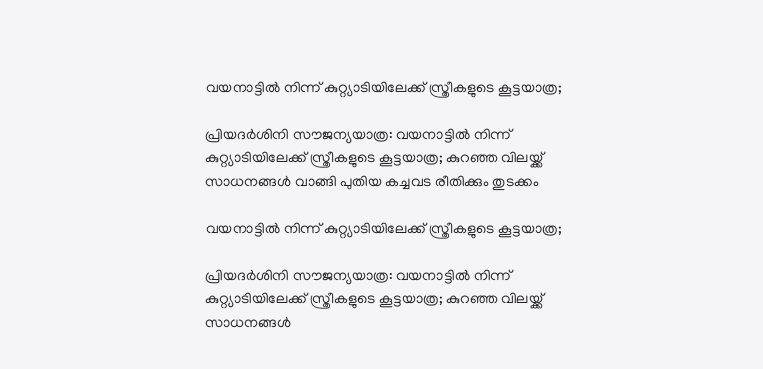വയനാട്ടിൽ നിന്ന് കുറ്റ്യാടിയിലേക്ക് സ്ത്രീകളുടെ കൂട്ടയാത്ര;

പ്രിയദർശിനി സൗജന്യയാത്ര: വയനാട്ടിൽ നിന്ന് കുറ്റ്യാടിയിലേക്ക് സ്ത്രീകളുടെ കൂട്ടയാത്ര; കുറഞ്ഞ വിലയ്ക്ക് സാധനങ്ങൾ വാങ്ങി പുതിയ കച്ചവട രീതിക്കും തുടക്കം

വയനാട്ടിൽ നിന്ന് കുറ്റ്യാടിയിലേക്ക് സ്ത്രീകളുടെ കൂട്ടയാത്ര;

പ്രിയദർശിനി സൗജന്യയാത്ര: വയനാട്ടിൽ നിന്ന് കുറ്റ്യാടിയിലേക്ക് സ്ത്രീകളുടെ കൂട്ടയാത്ര; കുറഞ്ഞ വിലയ്ക്ക് സാധനങ്ങൾ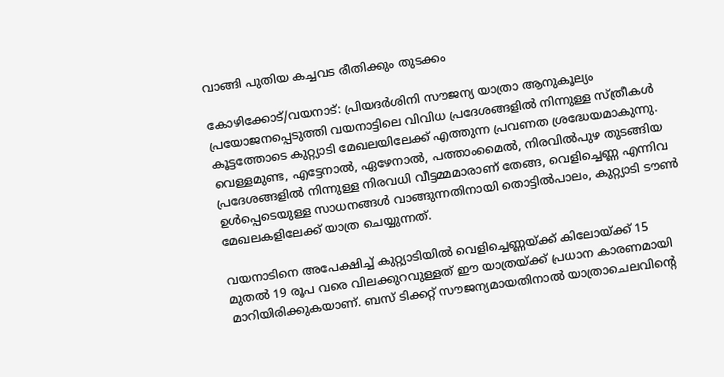വാങ്ങി പുതിയ കച്ചവട രീതിക്കും തുടക്കം

കോഴിക്കോട്/വയനാട്: പ്രിയദർശിനി സൗജന്യ യാത്രാ ആനുകൂല്യം പ്രയോജനപ്പെടുത്തി വയനാട്ടിലെ വിവിധ പ്രദേശങ്ങളിൽ നിന്നുള്ള സ്ത്രീകൾ കൂട്ടത്തോടെ കുറ്റ്യാടി മേഖലയിലേക്ക് എത്തുന്ന പ്രവണത ശ്രദ്ധേയമാകുന്നു. വെള്ളമുണ്ട, എട്ടേനാൽ, ഏഴേനാൽ, പത്താംമൈൽ, നിരവിൽപുഴ തുടങ്ങിയ പ്രദേശങ്ങളിൽ നിന്നുള്ള നിരവധി വീട്ടമ്മമാരാണ് തേങ്ങ, വെളിച്ചെണ്ണ എന്നിവ ഉൾപ്പെടെയുള്ള സാധനങ്ങൾ വാങ്ങുന്നതിനായി തൊട്ടിൽപാലം, കുറ്റ്യാടി ടൗൺ മേഖലകളിലേക്ക് യാത്ര ചെയ്യുന്നത്.

വയനാടിനെ അപേക്ഷിച്ച് കുറ്റ്യാടിയിൽ വെളിച്ചെണ്ണയ്ക്ക് കിലോയ്ക്ക് 15 മുതൽ 19 രൂപ വരെ വിലക്കുറവുള്ളത് ഈ യാത്രയ്ക്ക് പ്രധാന കാരണമായി മാറിയിരിക്കുകയാണ്. ബസ് ടിക്കറ്റ് സൗജന്യമായതിനാൽ യാത്രാചെലവിന്റെ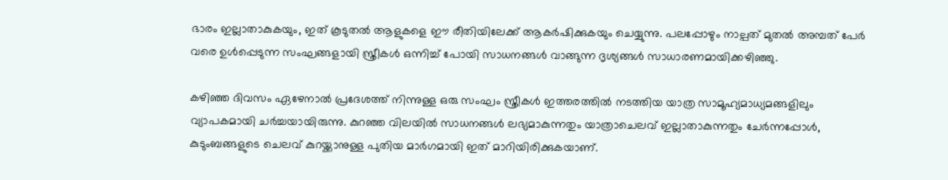ഭാരം ഇല്ലാതാകുകയും, ഇത് കൂടുതൽ ആളുകളെ ഈ രീതിയിലേക്ക് ആകർഷിക്കുകയും ചെയ്യുന്നു. പലപ്പോഴും നാല്പത് മുതൽ അമ്പത് പേർ വരെ ഉൾപ്പെടുന്ന സംഘങ്ങളായി സ്ത്രീകൾ ഒന്നിച്ച് പോയി സാധനങ്ങൾ വാങ്ങുന്ന ദൃശ്യങ്ങൾ സാധാരണമായിക്കഴിഞ്ഞു.

കഴിഞ്ഞ ദിവസം ഏഴേനാൽ പ്രദേശത്ത് നിന്നുള്ള ഒരു സംഘം സ്ത്രീകൾ ഇത്തരത്തിൽ നടത്തിയ യാത്ര സാമൂഹ്യമാധ്യമങ്ങളിലും വ്യാപകമായി ചർച്ചയായിരുന്നു. കുറഞ്ഞ വിലയിൽ സാധനങ്ങൾ ലഭ്യമാകുന്നതും യാത്രാചെലവ് ഇല്ലാതാകുന്നതും ചേർന്നപ്പോൾ, കുടുംബങ്ങളുടെ ചെലവ് കുറയ്ക്കാനുള്ള പുതിയ മാർഗമായി ഇത് മാറിയിരിക്കുകയാണ്.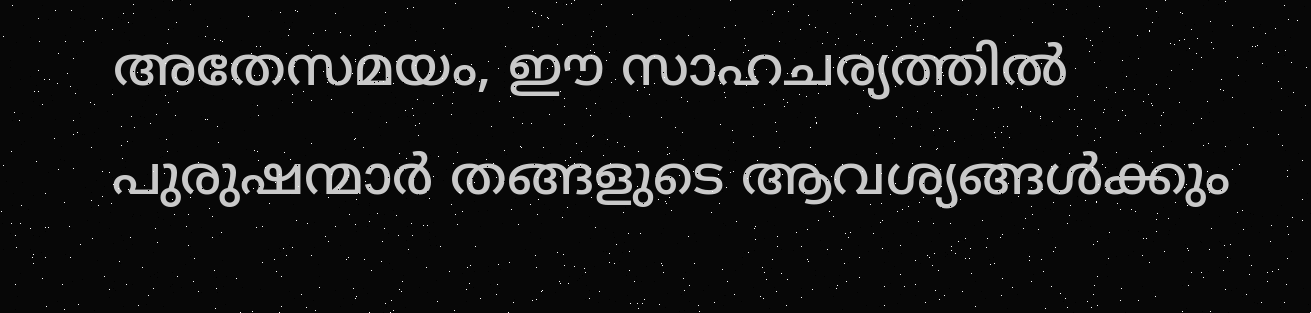അതേസമയം, ഈ സാഹചര്യത്തിൽ പുരുഷന്മാർ തങ്ങളുടെ ആവശ്യങ്ങൾക്കും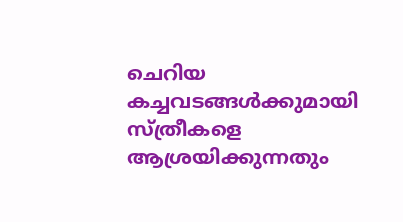ചെറിയ കച്ചവടങ്ങൾക്കുമായി സ്ത്രീകളെ ആശ്രയിക്കുന്നതും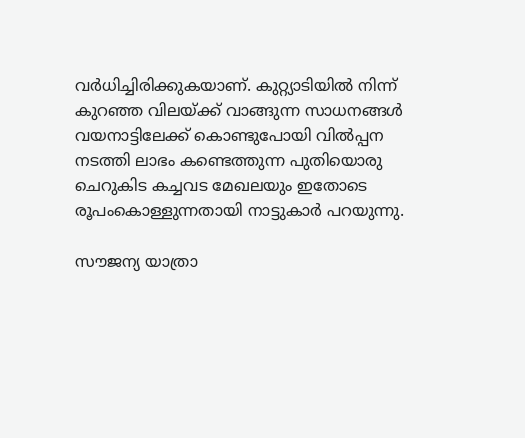വർധിച്ചിരിക്കുകയാണ്. കുറ്റ്യാടിയിൽ നിന്ന് കുറഞ്ഞ വിലയ്ക്ക് വാങ്ങുന്ന സാധനങ്ങൾ വയനാട്ടിലേക്ക് കൊണ്ടുപോയി വിൽപ്പന നടത്തി ലാഭം കണ്ടെത്തുന്ന പുതിയൊരു ചെറുകിട കച്ചവട മേഖലയും ഇതോടെ രൂപംകൊള്ളുന്നതായി നാട്ടുകാർ പറയുന്നു.

സൗജന്യ യാത്രാ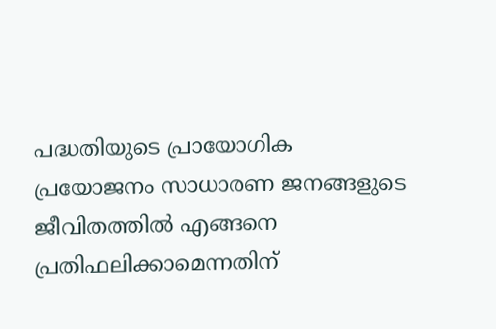പദ്ധതിയുടെ പ്രായോഗിക പ്രയോജനം സാധാരണ ജനങ്ങളുടെ ജീവിതത്തിൽ എങ്ങനെ പ്രതിഫലിക്കാമെന്നതിന്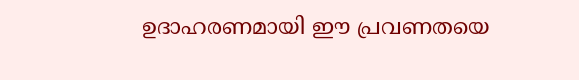ഉദാഹരണമായി ഈ പ്രവണതയെ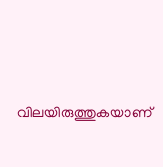വിലയിരുത്തുകയാണ്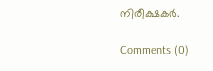നിരീക്ഷകർ.

Comments (0)